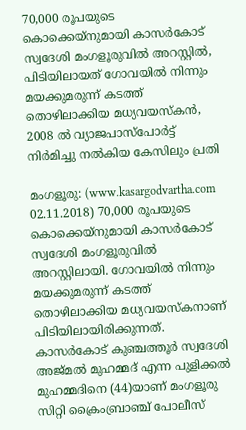70,000 രൂപയുടെ കൊക്കെയ്‌നുമായി കാസര്‍കോട് സ്വദേശി മംഗളൂരുവില്‍ അറസ്റ്റില്‍, പിടിയിലായത് ഗോവയില്‍ നിന്നും മയക്കുമരുന്ന് കടത്ത് തൊഴിലാക്കിയ മധ്യവയസ്‌കന്‍, 2008 ല്‍ വ്യാജപാസ്‌പോര്‍ട്ട് നിര്‍മിച്ചു നല്‍കിയ കേസിലും പ്രതി

മംഗളൂരു: (www.kasargodvartha.com 02.11.2018) 70,000 രൂപയുടെ കൊക്കെയ്‌നുമായി കാസര്‍കോട് സ്വദേശി മംഗളൂരുവില്‍ അറസ്റ്റിലായി. ഗോവയില്‍ നിന്നും മയക്കുമരുന്ന് കടത്ത് തൊഴിലാക്കിയ മധ്യവയസ്‌കനാണ് പിടിയിലായിരിക്കുന്നത്. കാസര്‍കോട് കുഞ്ചത്തൂര്‍ സ്വദേശി അജ്മല്‍ മുഹമ്മദ് എന്ന പുളിക്കല്‍ മുഹമ്മദിനെ (44)യാണ് മംഗളൂരു സിറ്റി ക്രൈംബ്രാഞ്ച് പോലീസ്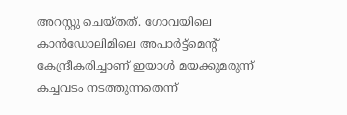അറസ്റ്റു ചെയ്തത്. ഗോവയിലെ കാന്‍ഡോലിമിലെ അപാര്‍ട്ട്‌മെന്റ് കേന്ദ്രീകരിച്ചാണ് ഇയാള്‍ മയക്കുമരുന്ന് കച്ചവടം നടത്തുന്നതെന്ന്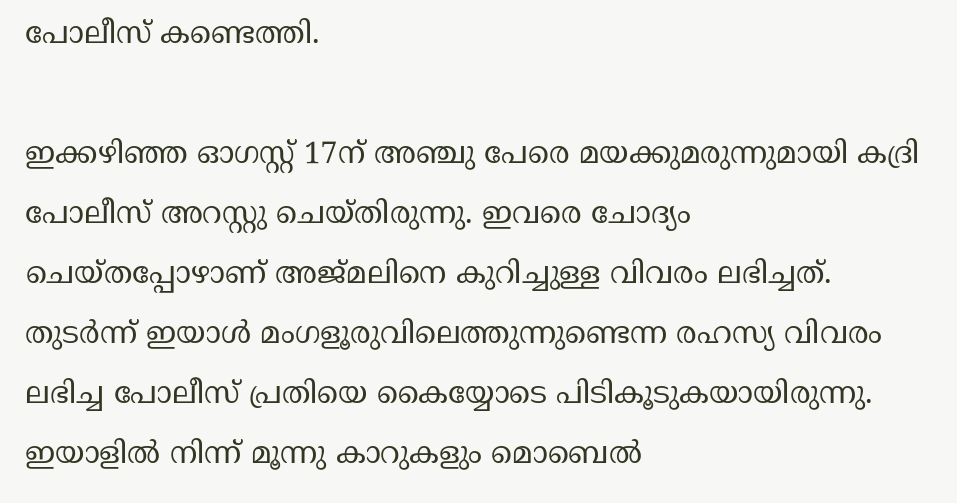പോലീസ് കണ്ടെത്തി.

ഇക്കഴിഞ്ഞ ഓഗസ്റ്റ് 17ന് അഞ്ചു പേരെ മയക്കുമരുന്നുമായി കദ്രി പോലീസ് അറസ്റ്റു ചെയ്തിരുന്നു. ഇവരെ ചോദ്യം ചെയ്തപ്പോഴാണ് അജ്മലിനെ കുറിച്ചുള്ള വിവരം ലഭിച്ചത്. തുടര്‍ന്ന് ഇയാള്‍ മംഗളൂരുവിലെത്തുന്നുണ്ടെന്ന രഹസ്യ വിവരം ലഭിച്ച പോലീസ് പ്രതിയെ കൈയ്യോടെ പിടികൂടുകയായിരുന്നു. ഇയാളില്‍ നിന്ന് മൂന്നു കാറുകളും മൊബെല്‍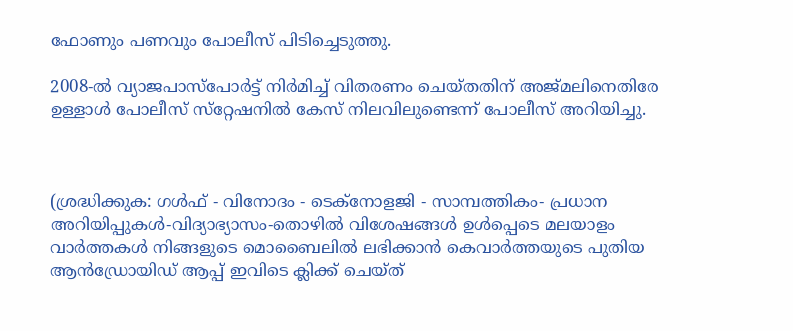ഫോണും പണവും പോലീസ് പിടിച്ചെടുത്തു.

2008-ല്‍ വ്യാജപാസ്പോര്‍ട്ട് നിര്‍മിച്ച് വിതരണം ചെയ്തതിന് അജ്മലിനെതിരേ ഉള്ളാള്‍ പോലീസ് സ്‌റ്റേഷനില്‍ കേസ് നിലവിലുണ്ടെന്ന് പോലീസ് അറിയിച്ചു.



(ശ്രദ്ധിക്കുക: ഗൾഫ് - വിനോദം - ടെക്നോളജി - സാമ്പത്തികം- പ്രധാന അറിയിപ്പുകൾ-വിദ്യാഭ്യാസം-തൊഴിൽ വിശേഷങ്ങൾ ഉൾപ്പെടെ മലയാളം വാർത്തകൾ നിങ്ങളുടെ മൊബൈലിൽ ലഭിക്കാൻ കെവാർത്തയുടെ പുതിയ ആൻഡ്രോയിഡ് ആപ്പ് ഇവിടെ ക്ലിക്ക് ചെയ്ത്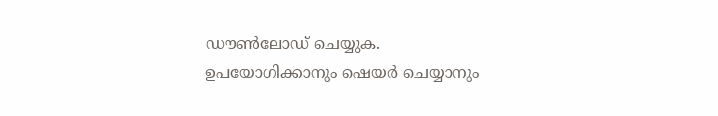ഡൗൺലോഡ് ചെയ്യുക. ഉപയോഗിക്കാനും ഷെയർ ചെയ്യാനും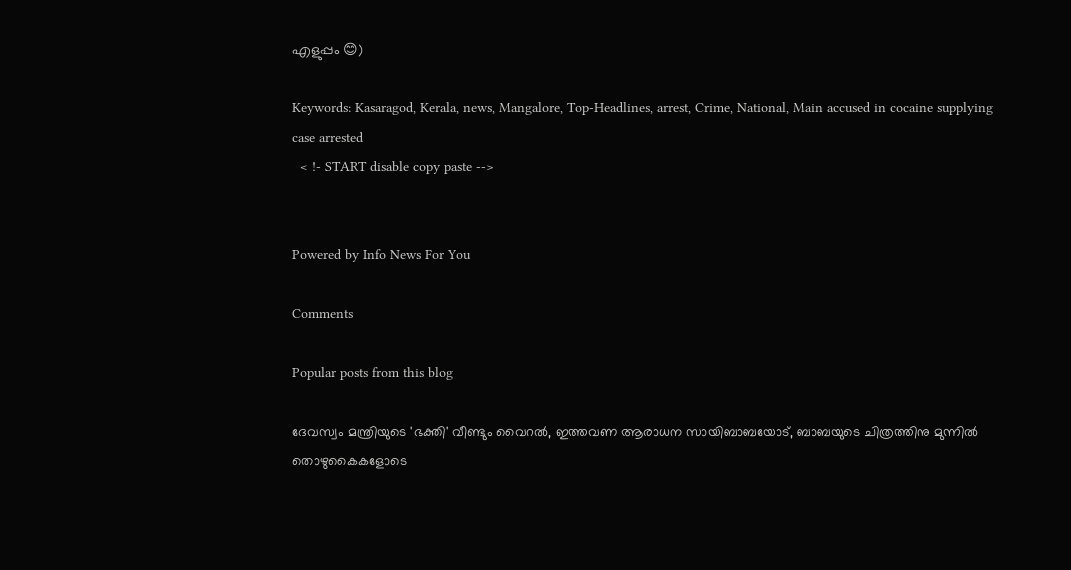എളുപ്പം 😊)

Keywords: Kasaragod, Kerala, news, Mangalore, Top-Headlines, arrest, Crime, National, Main accused in cocaine supplying case arrested
  < !- START disable copy paste -->


Powered by Info News For You

Comments

Popular posts from this blog

ദേവസ്വം മന്ത്രിയുടെ 'ഭക്തി' വീണ്ടും വൈറല്‍, ഇത്തവണ ആരാധന സായിബാബയോട്, ബാബയുടെ ചിത്രത്തിനു മുന്നില്‍ തൊഴുകൈകളോടെ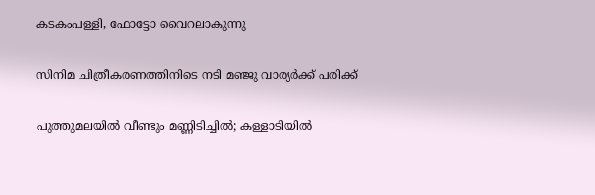കടകംപള്ളി, ഫോട്ടോ വൈറലാകുന്നു

സിനിമ ചിത്രീകരണത്തിനിടെ നടി മഞ്ജു വാര്യര്‍ക്ക് പരിക്ക്

പുത്തുമലയില്‍ വീണ്ടും മണ്ണിടിച്ചില്‍; കള്ളാടിയില്‍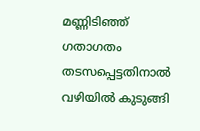മണ്ണിടിഞ്ഞ് ഗതാഗതം തടസപ്പെട്ടതിനാല്‍ വഴിയില്‍ കുടുങ്ങി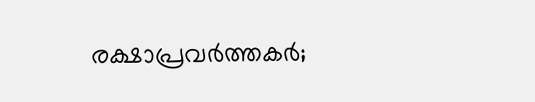രക്ഷാപ്രവര്‍ത്തകര്‍;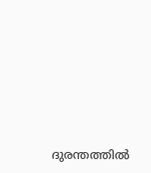ദുരന്തത്തില്‍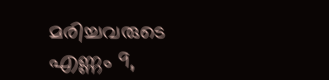മരിച്ചവരുടെ എണ്ണം 9,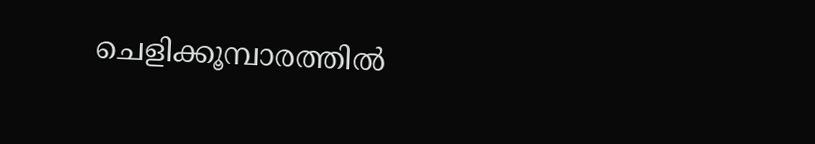ചെളിക്കൂമ്പാരത്തില്‍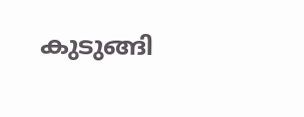കുടുങ്ങി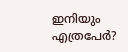ഇനിയും എത്രപേര്‍?